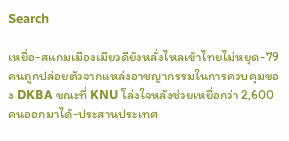Search

เหยื่อ-สแกมเมืองเมียวดียังหลั่งไหลเข้าไทยไม่หยุด-79 คนถูกปล่อยตัวจากแหล่งอาชญากรรมในการควบคุมของ DKBA ขณะที่ KNU โล่งใจหลังช่วยเหยื่อกว่า 2,600 คนออกมาได้-ประสานประเทศ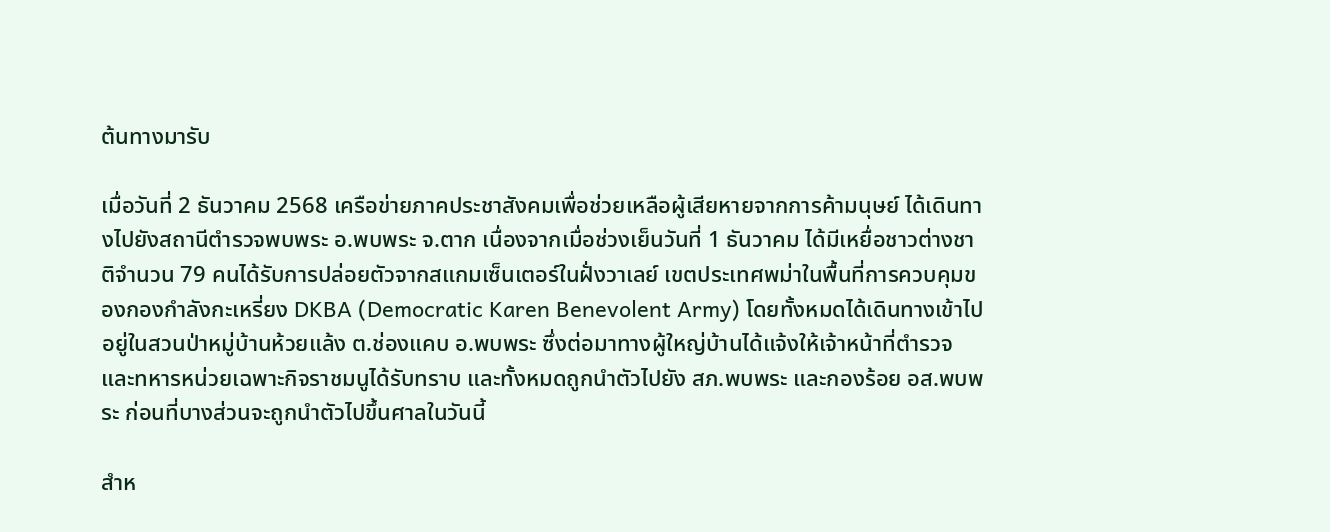ต้นทางมารับ

เมื่อวันที่ 2 ธันวาคม 2568 เครือข่ายภาคประชาสังคมเพื่อช่วยเหลือผู้เสียหายจากการค้ามนุษย์ ได้เดินทางไปยังสถานีตำรวจพบพระ อ.พบพระ จ.ตาก เนื่องจากเมื่อช่วงเย็นวันที่ 1 ธันวาคม ได้มีเหยื่อชาวต่างชาติจำนวน 79 คนได้รับการปล่อยตัวจากสแกมเซ็นเตอร์ในฝั่งวาเลย์ เขตประเทศพม่าในพื้นที่การควบคุมของกองกำลังกะเหรี่ยง DKBA (Democratic Karen Benevolent Army) โดยทั้งหมดได้เดินทางเข้าไปอยู่ในสวนป่าหมู่บ้านห้วยแล้ง ต.ช่องแคบ อ.พบพระ ซึ่งต่อมาทางผู้ใหญ่บ้านได้แจ้งให้เจ้าหน้าที่ตำรวจ และทหารหน่วยเฉพาะกิจราชมนูได้รับทราบ และทั้งหมดถูกนำตัวไปยัง สภ.พบพระ และกองร้อย อส.พบพระ ก่อนที่บางส่วนจะถูกนำตัวไปขึ้นศาลในวันนี้

สำห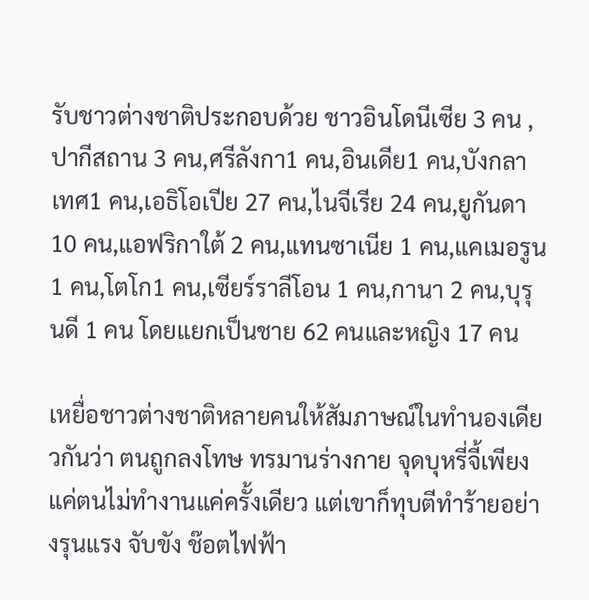รับชาวต่างชาติประกอบด้วย ชาวอินโดนีเซีย 3 คน ,ปากีสถาน 3 คน,ศรีลังกา1 คน,อินเดีย1 คน,บังกลาเทศ1 คน,เอธิโอเปีย 27 คน,ไนจีเรีย 24 คน,ยูกันดา 10 คน,แอฟริกาใต้ 2 คน,แทนซาเนีย 1 คน,แคเมอรูน 1 คน,โตโก1 คน,เซียร์ราลีโอน 1 คน,กานา 2 คน,บุรุนดี 1 คน โดยแยกเป็นชาย 62 คนและหญิง 17 คน

เหยื่อชาวต่างชาติหลายคนให้สัมภาษณ์ในทำนองเดียวกันว่า ตนถูกลงโทษ ทรมานร่างกาย จุดบุหรี่จี้เพียงแค่ตนไม่ทำงานแค่ครั้งเดียว แต่เขาก็ทุบตีทำร้ายอย่างรุนแรง จับขัง ช๊อตไฟฟ้า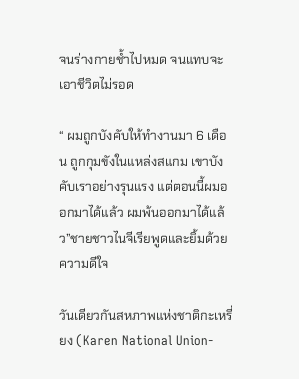จนร่างกายช้ำไปหมด จนแทบจะเอาชีวิตไม่รอด

“ ผมถูกบังคับให้ทำงานมา 6 เดือน ถูกกุมขังในแหล่งสแกม เขาบังคับเราอย่างรุนแรง แต่ตอนนี้ผมออกมาได้แล้ว ผมพ้นออกมาได้แล้ว”ชายชาวไนจีเรียพูดและยิ้มด้วยความดีใจ

วันเดียวกันสหภาพแห่งชาติกะเหรี่ยง (Karen National Union-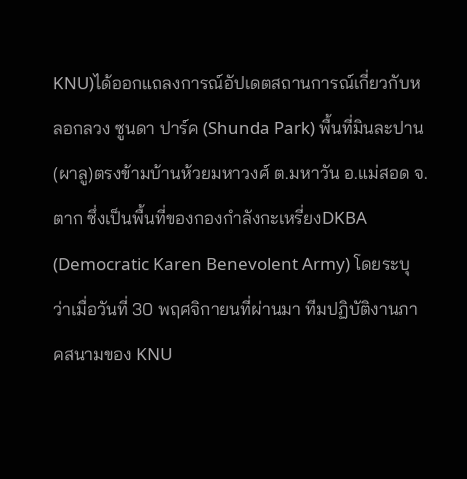KNU)ได้ออกแถลงการณ์อัปเดตสถานการณ์เกี่ยวกับหลอกลวง ซูนดา ปาร์ค (Shunda Park) พื้นที่มินละปาน (ผาลู)ตรงข้ามบ้านห้วยมหาวงศ์ ต.มหาวัน อ.แม่สอด จ.ตาก ซึ่งเป็นพื้นที่ของกองกำลังกะเหรี่ยงDKBA (Democratic Karen Benevolent Army) โดยระบุว่าเมื่อวันที่ 30 พฤศจิกายนที่ผ่านมา ทีมปฏิบัติงานภาคสนามของ KNU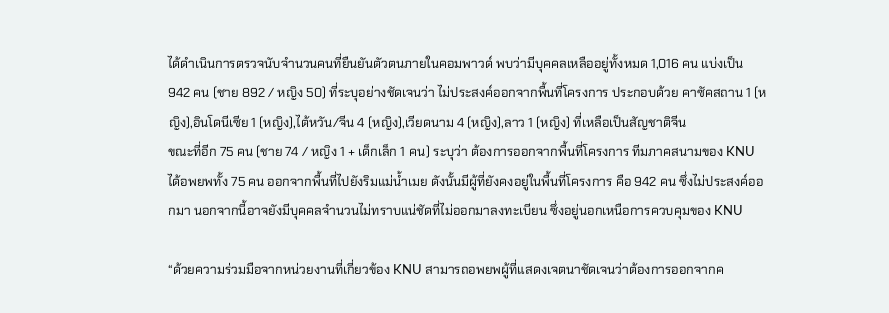ได้ดำเนินการตรวจนับจำนวนคนที่ยืนยันตัวตนภายในคอมพาวด์ พบว่ามีบุคคลเหลืออยู่ทั้งหมด 1,016 คน แบ่งเป็น 942 คน (ชาย 892 / หญิง 50) ที่ระบุอย่างชัดเจนว่า ไม่ประสงค์ออกจากพื้นที่โครงการ ประกอบด้วย คาซัคสถาน 1 (หญิง),อินโดนีเซีย 1 (หญิง),ไต้หวัน/จีน 4 (หญิง),เวียดนาม 4 (หญิง),ลาว 1 (หญิง) ที่เหลือเป็นสัญชาติจีน
ขณะที่อีก 75 คน (ชาย 74 / หญิง 1 + เด็กเล็ก 1 คน) ระบุว่า ต้องการออกจากพื้นที่โครงการ ทีมภาคสนามของ KNU ได้อพยพทั้ง 75 คน ออกจากพื้นที่ไปยังริมแม่น้ำเมย ดังนั้นมีผู้ที่ยังคงอยู่ในพื้นที่โครงการ คือ 942 คน ซึ่งไม่ประสงค์ออกมา นอกจากนี้อาจยังมีบุคคลจำนวนไม่ทราบแน่ชัดที่ไม่ออกมาลงทะเบียน ซึ่งอยู่นอกเหนือการควบคุมของ KNU

“ด้วยความร่วมมือจากหน่วยงานที่เกี่ยวข้อง KNU สามารถอพยพผู้ที่แสดงเจตนาชัดเจนว่าต้องการออกจากค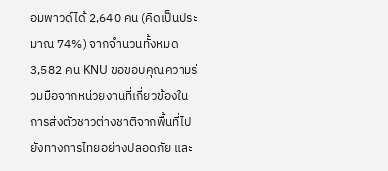อมพาวด์ได้ 2,640 คน (คิดเป็นประมาณ 74%) จากจำนวนทั้งหมด 3,582 คน KNU ขอขอบคุณความร่วมมือจากหน่วยงานที่เกี่ยวข้องในการส่งตัวชาวต่างชาติจากพื้นที่ไปยังทางการไทยอย่างปลอดภัย และ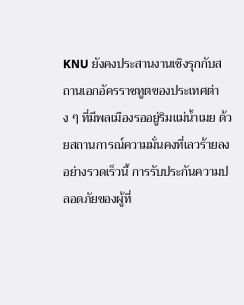KNU ยังคงประสานงานเชิงรุกกับสถานเอกอัครราชทูตของประเทศต่าง ๆ ที่มีพลเมืองรออยู่ริมแม่น้ำเมย ด้วยสถานการณ์ความมั่นคงที่เลวร้ายลงอย่างรวดเร็วนี้ การรับประกันความปลอดภัยของผู้ที่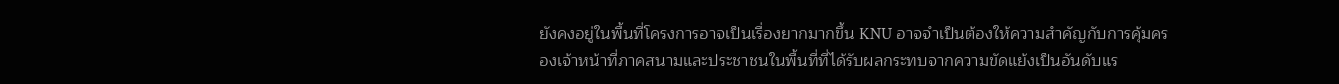ยังคงอยู่ในพื้นที่โครงการอาจเป็นเรื่องยากมากขึ้น KNU อาจจำเป็นต้องให้ความสำคัญกับการคุ้มครองเจ้าหน้าที่ภาคสนามและประชาชนในพื้นที่ที่ได้รับผลกระทบจากความขัดแย้งเป็นอันดับแร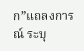ก”แถลงการณ์ ระบุ